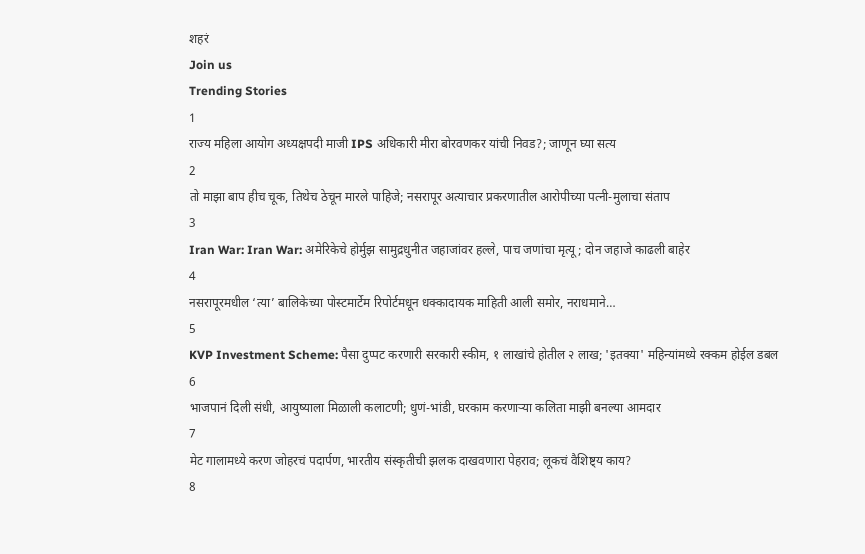शहरं
Join us
Trending Stories
1
राज्य महिला आयोग अध्यक्षपदी माजी IPS अधिकारी मीरा बोरवणकर यांची निवड?; जाणून घ्या सत्य
2
तो माझा बाप हीच चूक, तिथेच ठेचून मारले पाहिजे; नसरापूर अत्याचार प्रकरणातील आरोपीच्या पत्नी-मुलाचा संताप
3
Iran War: Iran War: अमेरिकेचे होर्मुझ सामुद्रधुनीत जहाजांवर हल्ले, पाच जणांचा मृत्यू; दोन जहाजे काढली बाहेर
4
नसरापूरमधील ‘त्या’ बालिकेच्या पोस्टमार्टेम रिपोर्टमधून धक्कादायक माहिती आली समोर, नराधमाने…
5
KVP Investment Scheme: पैसा दुप्पट करणारी सरकारी स्कीम, १ लाखांचे होतील २ लाख; 'इतक्या' महिन्यांमध्ये रक्कम होईल डबल
6
भाजपानं दिली संधी, आयुष्याला मिळाली कलाटणी; धुणं-भांडी, घरकाम करणाऱ्या कलिता माझी बनल्या आमदार
7
मेट गालामध्ये करण जोहरचं पदार्पण, भारतीय संस्कृतीची झलक दाखवणारा पेहराव; लूकचं वैशिष्ट्य काय?
8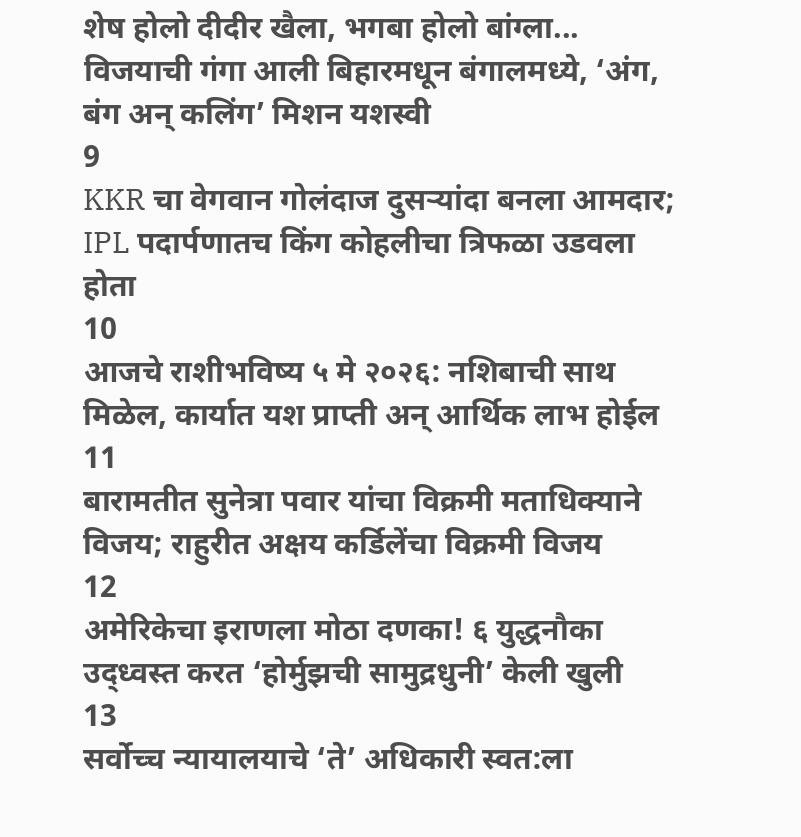शेष होलो दीदीर खैला, भगबा होलो बांग्ला... विजयाची गंगा आली बिहारमधून बंगालमध्ये, ‘अंग, बंग अन् कलिंग’ मिशन यशस्वी
9
KKR चा वेगवान गोलंदाज दुसऱ्यांदा बनला आमदार; IPL पदार्पणातच किंग कोहलीचा त्रिफळा उडवला होता
10
आजचे राशीभविष्य ५ मे २०२६: नशिबाची साथ मिळेल, कार्यात यश प्राप्ती अन् आर्थिक लाभ होईल
11
बारामतीत सुनेत्रा पवार यांचा विक्रमी मताधिक्याने विजय; राहुरीत अक्षय कर्डिलेंचा विक्रमी विजय
12
अमेरिकेचा इराणला मोठा दणका! ६ युद्धनौका उद्ध्वस्त करत ‘होर्मुझची सामुद्रधुनी’ केली खुली
13
सर्वोच्च न्यायालयाचे ‘ते’ अधिकारी स्वत:ला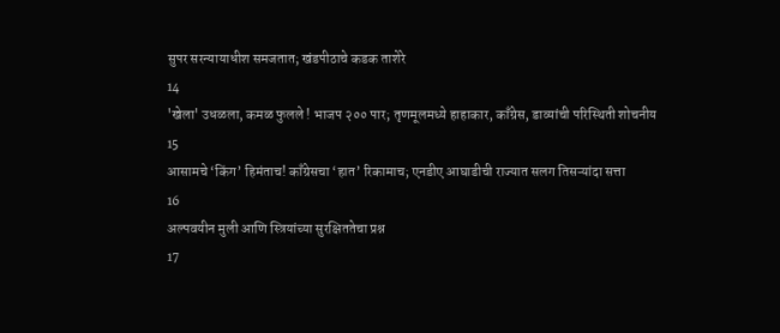सुपर सरन्यायाधीश समजतात; खंडपीठाचे कडक ताशेरे
14
'खेला' उधळला, कमळ फुलले ! भाजप २०० पार; तृणमूलमध्ये हाहाकार, काँग्रेस, डाव्यांची परिस्थिती शोचनीय
15
आसामचे ‘किंग’ हिमंताच! काँग्रेसचा ‘हात’ रिकामाच; एनडीए आघाडीची राज्यात सलग तिसऱ्यांदा सत्ता
16
अल्पवयीन मुली आणि स्त्रियांच्या सुरक्षिततेचा प्रश्न
17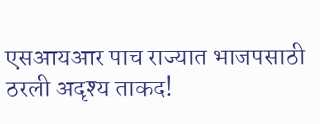एसआयआर पाच राज्यात भाजपसाठी ठरली अदृश्य ताकद!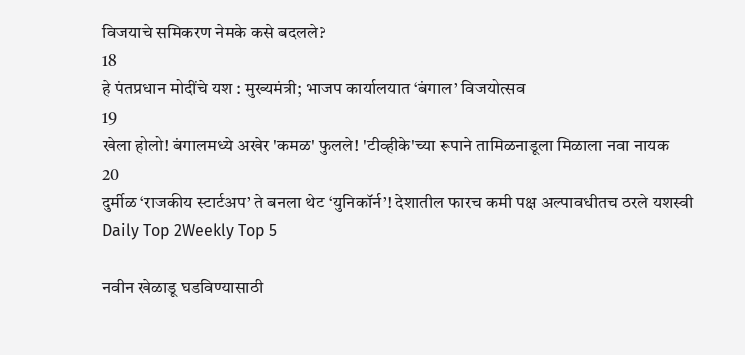विजयाचे समिकरण नेमके कसे बदलले?
18
हे पंतप्रधान मोदींचे यश : मुख्यमंत्री; भाजप कार्यालयात ‘बंगाल’ विजयोत्सव
19
खेला होलो! बंगालमध्ये अखेर 'कमळ' फुलले! 'टीव्हीके'च्या रूपाने तामिळनाडूला मिळाला नवा नायक
20
दुर्मीळ ‘राजकीय स्टार्टअप’ ते बनला थेट ‘युनिकॉर्न’! देशातील फारच कमी पक्ष अल्पावधीतच ठरले यशस्वी
Daily Top 2Weekly Top 5

नवीन खेळाडू घडविण्यासाठी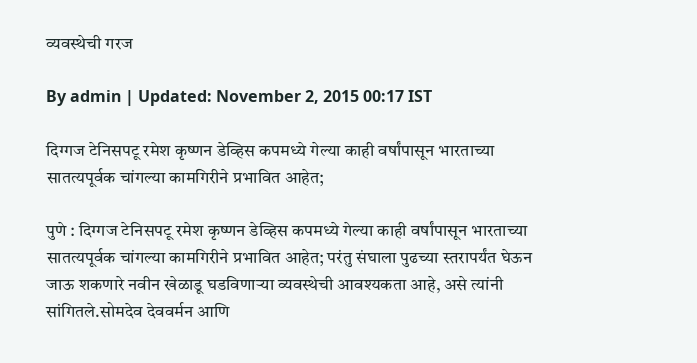व्यवस्थेची गरज

By admin | Updated: November 2, 2015 00:17 IST

दिग्गज टेनिसपटू रमेश कृष्णन डेव्हिस कपमध्ये गेल्या काही वर्षांपासून भारताच्या सातत्यपूर्वक चांगल्या कामगिरीने प्रभावित आहेत;

पुणे : दिग्गज टेनिसपटू रमेश कृष्णन डेव्हिस कपमध्ये गेल्या काही वर्षांपासून भारताच्या सातत्यपूर्वक चांगल्या कामगिरीने प्रभावित आहेत; परंतु संघाला पुढच्या स्तरापर्यंत घेऊन जाऊ शकणारे नवीन खेळाडू घडविणाऱ्या व्यवस्थेची आवश्यकता आहे, असे त्यांनी सांगितले.सोमदेव देववर्मन आणि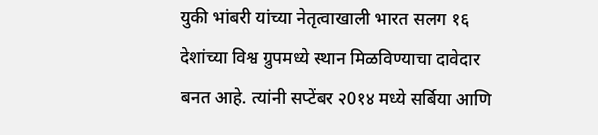युकी भांबरी यांच्या नेतृत्वाखाली भारत सलग १६ देशांच्या विश्व ग्रुपमध्ये स्थान मिळविण्याचा दावेदार बनत आहे. त्यांनी सप्टेंबर २0१४ मध्ये सर्बिया आणि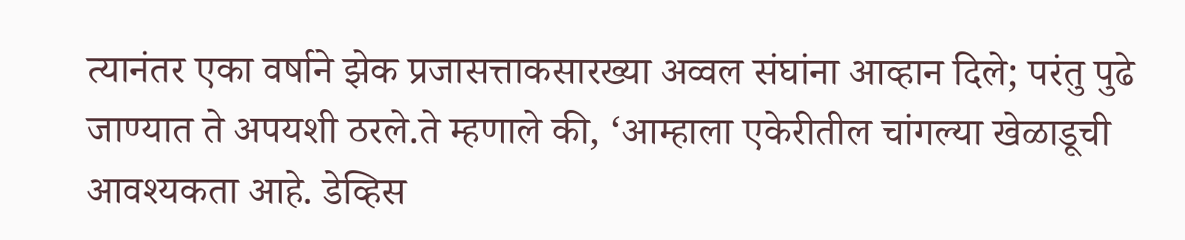त्यानंतर एका वर्षाने झेक प्रजासत्ताकसारख्या अव्वल संघांना आव्हान दिले; परंतु पुढे जाण्यात ते अपयशी ठरले.ते म्हणाले की, ‘आम्हाला एकेरीतील चांगल्या खेळाडूची आवश्यकता आहे. डेव्हिस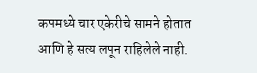कपमध्ये चार एकेरीचे सामने होतात आणि हे सत्य लपून राहिलेले नाही.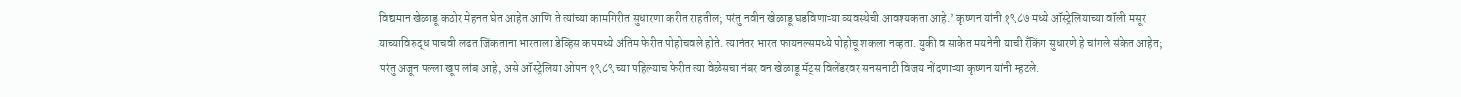विद्यमान खेळाडू कठोर मेहनत घेत आहेत आणि ते त्यांच्या कामगिरीत सुधारणा करीत राहतील; परंतु नवीन खेळाडू घडविणाऱ्या व्यवस्थेची आवश्यकता आहे.’ कृष्णन यांनी १९८७ मध्ये ऑस्ट्रेलियाच्या वॉली मसूर याच्याविरुद्ध पाचवी लढत जिंकताना भारताला डेव्हिस कपमध्ये अंतिम फेरीत पोहोचवले होते. त्यानंतर भारत फायनल्समध्ये पोहोचू शकला नव्हता. युकी व साकेत मयनेनी याची रँकिंग सुधारणे हे चांगले संकेत आहेत; परंतु अजून पल्ला खूप लांब आहे, असे ऑस्ट्रेलिया ओपन १९८९ च्या पहिल्याच फेरीत त्या वेळेसचा नंबर वन खेळाडू मॅट्स विलेंडरवर सनसनाटी विजय नोंदणाऱ्या कृष्णन यांनी म्हटले.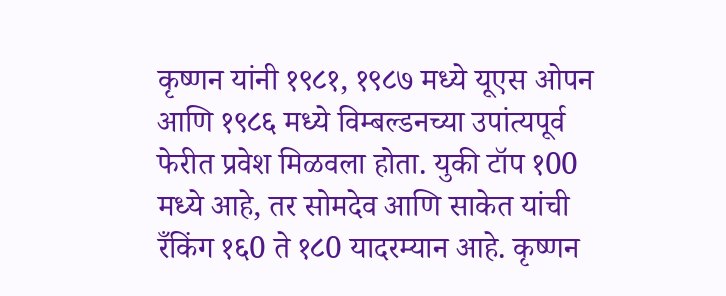कृष्णन यांनी १९८१, १९८७ मध्ये यूएस ओपन आणि १९८६ मध्ये विम्बल्डनच्या उपांत्यपूर्व फेरीत प्रवेश मिळवला होता. युकी टॉप १00 मध्ये आहे, तर सोमदेव आणि साकेत यांची रँकिंग १६0 ते १८0 यादरम्यान आहे. कृष्णन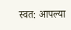स्वत: आपल्या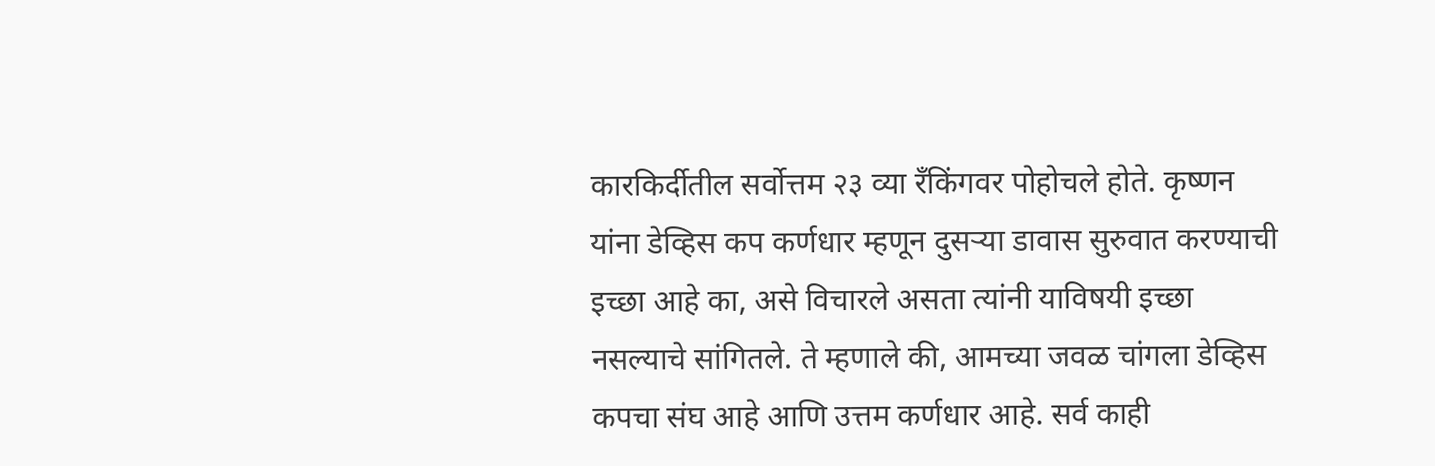कारकिर्दीतील सर्वोत्तम २३ व्या रँकिंगवर पोहोचले होते. कृष्णन यांना डेव्हिस कप कर्णधार म्हणून दुसऱ्या डावास सुरुवात करण्याची इच्छा आहे का, असे विचारले असता त्यांनी याविषयी इच्छा नसल्याचे सांगितले. ते म्हणाले की, आमच्या जवळ चांगला डेव्हिस कपचा संघ आहे आणि उत्तम कर्णधार आहे. सर्व काही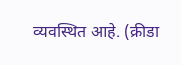व्यवस्थित आहे. (क्रीडा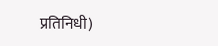प्रतिनिधी)